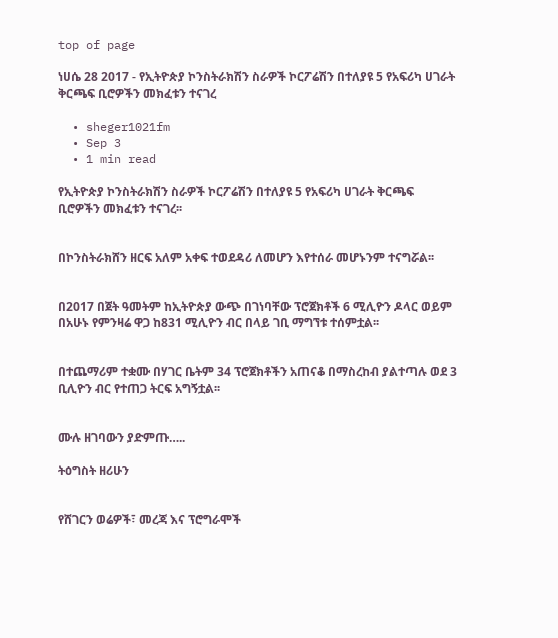top of page

ነሀሴ 28 2017 - የኢትዮጵያ ኮንስትራክሽን ስራዎች ኮርፖሬሽን በተለያዩ 5 የአፍሪካ ሀገራት ቅርጫፍ ቢሮዎችን መክፈቱን ተናገረ

  • sheger1021fm
  • Sep 3
  • 1 min read

የኢትዮጵያ ኮንስትራክሽን ስራዎች ኮርፖሬሽን በተለያዩ 5 የአፍሪካ ሀገራት ቅርጫፍ ቢሮዎችን መክፈቱን ተናገረ፡፡


በኮንስትራክሸን ዘርፍ አለም አቀፍ ተወደዳሪ ለመሆን እየተሰራ መሆኑንም ተናግሯል፡፡


በ2017 በጀት ዓመትም ከኢትዮጵያ ውጭ በገነባቸው ፕሮጀክቶች 6 ሚሊዮን ዶላር ወይም በአሁኑ የምንዛሬ ዋጋ ከ831 ሚሊዮን ብር በላይ ገቢ ማግኘቱ ተሰምቷል፡፡


በተጨማሪም ተቋሙ በሃገር ቤትም 34 ፕሮጀክቶችን አጠናቆ በማስረከብ ያልተጣሉ ወደ 3 ቢሊዮን ብር የተጠጋ ትርፍ አግኝቷል፡፡


ሙሉ ዘገባውን ያድምጡ…..

ትዕግስት ዘሪሁን


የሸገርን ወሬዎች፣ መረጃ እና ፕሮግራሞች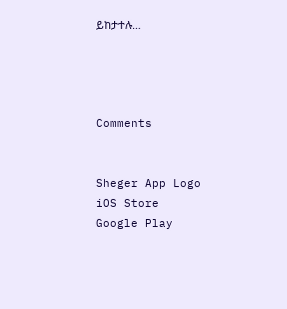ይከታተሉ…




Comments


Sheger App Logo
iOS Store
Google Play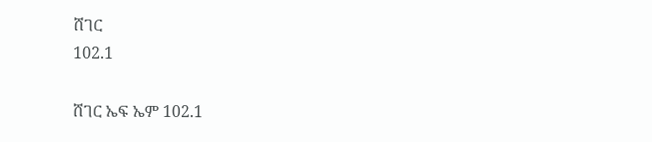ሸገር
102.1

ሸገር ኤፍ ኤም 102.1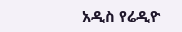አዲስ የሬዲዮ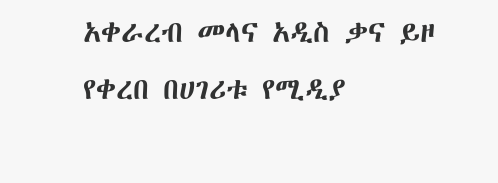አቀራረብ መላና አዲስ ቃና ይዞ የቀረበ በሀገሪቱ የሚዲያ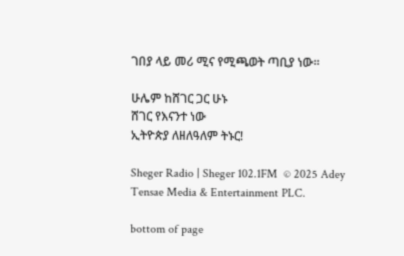ገበያ ላይ መሪ ሚና የሚጫወት ጣቢያ ነው፡፡

ሁሌም ከሸገር ጋር ሁኑ
ሸገር የእናንተ ነው
ኢትዮጵያ ለዘለዓለም ትኑር!

Sheger Radio | Sheger 102.1FM  © 2025 Adey Tensae Media & Entertainment PLC.

bottom of page